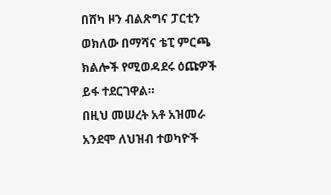በሸካ ዞን ብልጽግና ፓርቲን ወክለው በማሻና ቴፒ ምርጫ ክልሎች የሚወዳደሩ ዕጩዎች ይፋ ተደርገዋል።
በዚህ መሠረት አቶ አዝመራ አንደሞ ለህዝብ ተወካዮች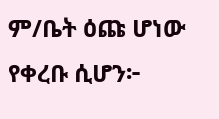ም/ቤት ዕጩ ሆነው የቀረቡ ሲሆን፦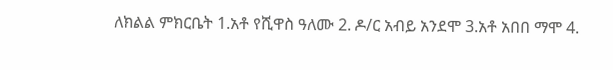ለክልል ምክርቤት 1.አቶ የሺዋስ ዓለሙ 2. ዶ/ር አብይ አንደሞ 3.አቶ አበበ ማሞ 4.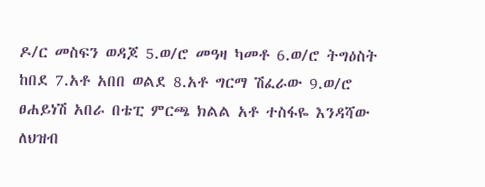ዶ/ር መስፍን ወዳጆ 5.ወ/ሮ መዓዛ ካመቶ 6.ወ/ሮ ትግዕስት ከበደ 7.አቶ አበበ ወልደ 8.አቶ ግርማ ሽፈራው 9.ወ/ሮ ፀሐይነሽ አበራ በቴፒ ምርጫ ክልል አቶ ተስፋዬ እንዳሻው ለህዝብ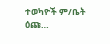ተወካዮች ም/ቤት ዕጩ…